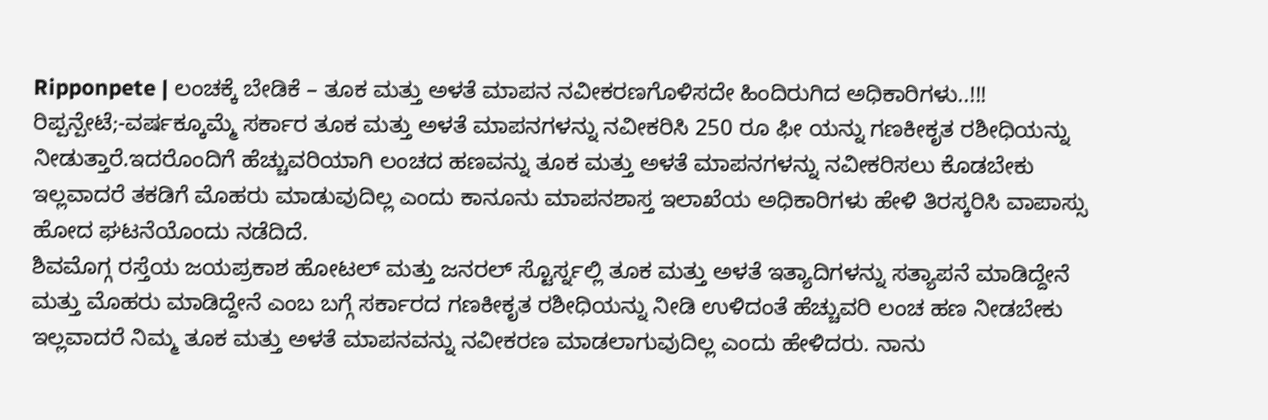Ripponpete | ಲಂಚಕ್ಕೆ ಬೇಡಿಕೆ – ತೂಕ ಮತ್ತು ಅಳತೆ ಮಾಪನ ನವೀಕರಣಗೊಳಿಸದೇ ಹಿಂದಿರುಗಿದ ಅಧಿಕಾರಿಗಳು..!!!
ರಿಪ್ಪನ್ಪೇಟೆ;-ವರ್ಷಕ್ಕೂಮ್ಮೆ ಸರ್ಕಾರ ತೂಕ ಮತ್ತು ಅಳತೆ ಮಾಪನಗಳನ್ನು ನವೀಕರಿಸಿ 250 ರೂ ಫೀ ಯನ್ನು ಗಣಕೀಕೃತ ರಶೀಧಿಯನ್ನು ನೀಡುತ್ತಾರೆ.ಇದರೊಂದಿಗೆ ಹೆಚ್ಚುವರಿಯಾಗಿ ಲಂಚದ ಹಣವನ್ನು ತೂಕ ಮತ್ತು ಅಳತೆ ಮಾಪನಗಳನ್ನು ನವೀಕರಿಸಲು ಕೊಡಬೇಕು ಇಲ್ಲವಾದರೆ ತಕಡಿಗೆ ಮೊಹರು ಮಾಡುವುದಿಲ್ಲ ಎಂದು ಕಾನೂನು ಮಾಪನಶಾಸ್ತ ಇಲಾಖೆಯ ಅಧಿಕಾರಿಗಳು ಹೇಳಿ ತಿರಸ್ಕರಿಸಿ ವಾಪಾಸ್ಸು ಹೋದ ಘಟನೆಯೊಂದು ನಡೆದಿದೆ.
ಶಿವಮೊಗ್ಗ ರಸ್ತೆಯ ಜಯಪ್ರಕಾಶ ಹೋಟಲ್ ಮತ್ತು ಜನರಲ್ ಸ್ಟೊರ್ಸ್ನಲ್ಲಿ ತೂಕ ಮತ್ತು ಅಳತೆ ಇತ್ಯಾದಿಗಳನ್ನು ಸತ್ಯಾಪನೆ ಮಾಡಿದ್ದೇನೆ ಮತ್ತು ಮೊಹರು ಮಾಡಿದ್ದೇನೆ ಎಂಬ ಬಗ್ಗೆ ಸರ್ಕಾರದ ಗಣಕೀಕೃತ ರಶೀಧಿಯನ್ನು ನೀಡಿ ಉಳಿದಂತೆ ಹೆಚ್ಚುವರಿ ಲಂಚ ಹಣ ನೀಡಬೇಕು ಇಲ್ಲವಾದರೆ ನಿಮ್ಮ ತೂಕ ಮತ್ತು ಅಳತೆ ಮಾಪನವನ್ನು ನವೀಕರಣ ಮಾಡಲಾಗುವುದಿಲ್ಲ ಎಂದು ಹೇಳಿದರು. ನಾನು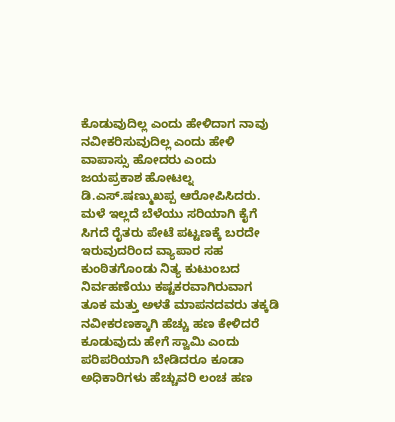ಕೊಡುವುದಿಲ್ಲ ಎಂದು ಹೇಳಿದಾಗ ನಾವು ನವೀಕರಿಸುವುದಿಲ್ಲ ಎಂದು ಹೇಳಿ ವಾಪಾಸ್ಸು ಹೋದರು ಎಂದು ಜಯಪ್ರಕಾಶ ಹೋಟಲ್ನ ಡಿ.ಎಸ್.ಷಣ್ಮುಖಪ್ಪ ಆರೋಪಿಸಿದರು.
ಮಳೆ ಇಲ್ಲದೆ ಬೆಳೆಯು ಸರಿಯಾಗಿ ಕೈಗೆ ಸಿಗದೆ ರೈತರು ಪೇಟೆ ಪಟ್ಟಣಕ್ಕೆ ಬರದೇ ಇರುವುದರಿಂದ ವ್ಯಾಪಾರ ಸಹ ಕುಂಠಿತಗೊಂಡು ನಿತ್ಯ ಕುಟುಂಬದ ನಿರ್ವಹಣೆಯು ಕಷ್ಟಕರವಾಗಿರುವಾಗ ತೂಕ ಮತ್ತು ಅಳತೆ ಮಾಪನದವರು ತಕ್ಕಡಿ ನವೀಕರಣಕ್ಕಾಗಿ ಹೆಚ್ಚು ಹಣ ಕೇಳಿದರೆ ಕೂಡುವುದು ಹೇಗೆ ಸ್ವಾಮಿ ಎಂದು ಪರಿಪರಿಯಾಗಿ ಬೇಡಿದರೂ ಕೂಡಾ ಅಧಿಕಾರಿಗಳು ಹೆಚ್ಚುವರಿ ಲಂಚ ಹಣ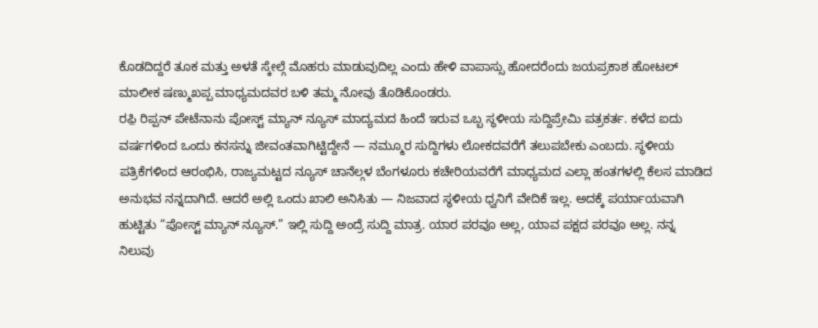ಕೊಡದಿದ್ದರೆ ತೂಕ ಮತ್ತು ಅಳತೆ ಸ್ಕೇಲ್ಗೆ ಮೊಹರು ಮಾಡುವುದಿಲ್ಲ ಎಂದು ಹೇಳಿ ವಾಪಾಸ್ಸು ಹೋದರೆಂದು ಜಯಪ್ರಕಾಶ ಹೋಟಲ್ ಮಾಲೀಕ ಷಣ್ಮುಖಪ್ಪ ಮಾಧ್ಯಮದವರ ಬಳಿ ತಮ್ಮ ನೋವು ತೊಡಿಕೊಂಡರು.
ರಫ಼ಿ ರಿಪ್ಪನ್ ಪೇಟೆನಾನು ಪೋಸ್ಟ್ ಮ್ಯಾನ್ ನ್ಯೂಸ್ ಮಾದ್ಯಮದ ಹಿಂದೆ ಇರುವ ಒಬ್ಬ ಸ್ಥಳೀಯ ಸುದ್ದಿಪ್ರೇಮಿ ಪತ್ರಕರ್ತ. ಕಳೆದ ಐದು ವರ್ಷಗಳಿಂದ ಒಂದು ಕನಸನ್ನು ಜೀವಂತವಾಗಿಟ್ಟಿದ್ದೇನೆ — ನಮ್ಮೂರ ಸುದ್ದಿಗಳು ಲೋಕದವರೆಗೆ ತಲುಪಬೇಕು ಎಂಬದು. ಸ್ಥಳೀಯ ಪತ್ರಿಕೆಗಳಿಂದ ಆರಂಭಿಸಿ, ರಾಜ್ಯಮಟ್ಟದ ನ್ಯೂಸ್ ಚಾನೆಲ್ಗಳ ಬೆಂಗಳೂರು ಕಚೇರಿಯವರೆಗೆ ಮಾಧ್ಯಮದ ಎಲ್ಲಾ ಹಂತಗಳಲ್ಲಿ ಕೆಲಸ ಮಾಡಿದ ಅನುಭವ ನನ್ನದಾಗಿದೆ. ಆದರೆ ಅಲ್ಲಿ ಒಂದು ಖಾಲಿ ಅನಿಸಿತು — ನಿಜವಾದ ಸ್ಥಳೀಯ ಧ್ವನಿಗೆ ವೇದಿಕೆ ಇಲ್ಲ. ಅದಕ್ಕೆ ಪರ್ಯಾಯವಾಗಿ ಹುಟ್ಟಿತು “ಪೋಸ್ಟ್ ಮ್ಯಾನ್ ನ್ಯೂಸ್.” ಇಲ್ಲಿ ಸುದ್ದಿ ಅಂದ್ರೆ ಸುದ್ದಿ ಮಾತ್ರ. ಯಾರ ಪರವೂ ಅಲ್ಲ, ಯಾವ ಪಕ್ಷದ ಪರವೂ ಅಲ್ಲ. ನನ್ನ ನಿಲುವು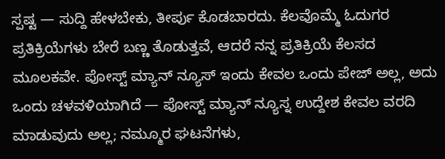ಸ್ಪಷ್ಟ — ಸುದ್ದಿ ಹೇಳಬೇಕು, ತೀರ್ಪು ಕೊಡಬಾರದು. ಕೆಲವೊಮ್ಮೆ ಓದುಗರ ಪ್ರತಿಕ್ರಿಯೆಗಳು ಬೇರೆ ಬಣ್ಣ ತೊಡುತ್ತವೆ, ಆದರೆ ನನ್ನ ಪ್ರತಿಕ್ರಿಯೆ ಕೆಲಸದ ಮೂಲಕವೇ. ಪೋಸ್ಟ್ ಮ್ಯಾನ್ ನ್ಯೂಸ್ ಇಂದು ಕೇವಲ ಒಂದು ಪೇಜ್ ಅಲ್ಲ, ಅದು ಒಂದು ಚಳವಳಿಯಾಗಿದೆ — ಪೋಸ್ಟ್ ಮ್ಯಾನ್ ನ್ಯೂಸ್ನ ಉದ್ದೇಶ ಕೇವಲ ವರದಿ ಮಾಡುವುದು ಅಲ್ಲ; ನಮ್ಮೂರ ಘಟನೆಗಳು,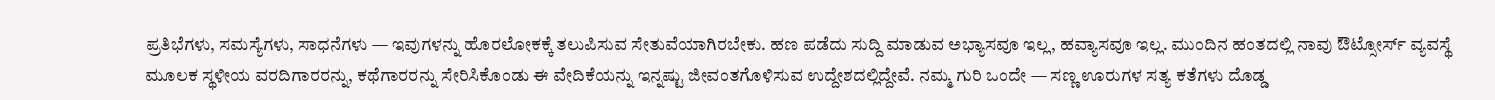ಪ್ರತಿಭೆಗಳು, ಸಮಸ್ಯೆಗಳು, ಸಾಧನೆಗಳು — ಇವುಗಳನ್ನು ಹೊರಲೋಕಕ್ಕೆ ತಲುಪಿಸುವ ಸೇತುವೆಯಾಗಿರಬೇಕು. ಹಣ ಪಡೆದು ಸುದ್ದಿ ಮಾಡುವ ಅಭ್ಯಾಸವೂ ಇಲ್ಲ, ಹವ್ಯಾಸವೂ ಇಲ್ಲ. ಮುಂದಿನ ಹಂತದಲ್ಲಿ ನಾವು ಔಟ್ಸೋರ್ಸ್ ವ್ಯವಸ್ಥೆ ಮೂಲಕ ಸ್ಥಳೀಯ ವರದಿಗಾರರನ್ನು, ಕಥೆಗಾರರನ್ನು ಸೇರಿಸಿಕೊಂಡು ಈ ವೇದಿಕೆಯನ್ನು ಇನ್ನಷ್ಟು ಜೀವಂತಗೊಳಿಸುವ ಉದ್ದೇಶದಲ್ಲಿದ್ದೇವೆ. ನಮ್ಮ ಗುರಿ ಒಂದೇ — ಸಣ್ಣ ಊರುಗಳ ಸತ್ಯ ಕತೆಗಳು ದೊಡ್ಡ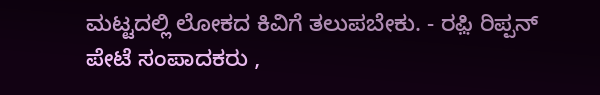ಮಟ್ಟದಲ್ಲಿ ಲೋಕದ ಕಿವಿಗೆ ತಲುಪಬೇಕು. - ರಫ಼ಿ ರಿಪ್ಪನ್ ಪೇಟೆ ಸಂಪಾದಕರು ,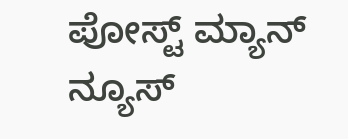ಪೋಸ್ಟ್ ಮ್ಯಾನ್ ನ್ಯೂಸ್